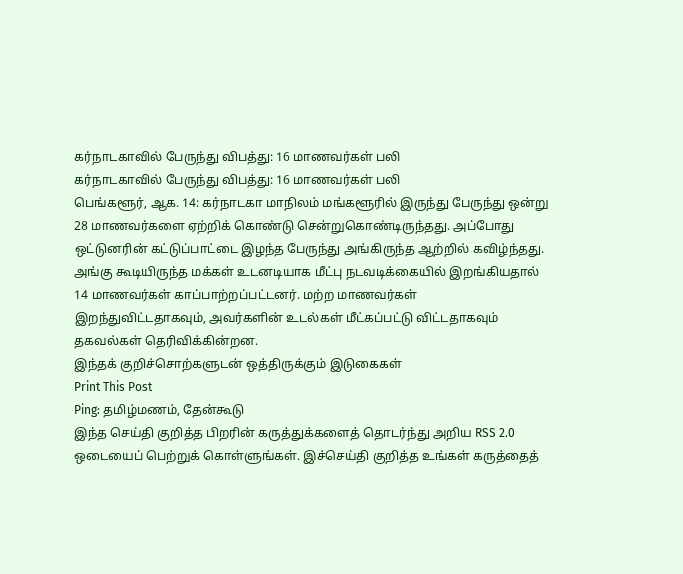கர்நாடகாவில் பேருந்து விபத்து: 16 மாணவர்கள் பலி
கர்நாடகாவில் பேருந்து விபத்து: 16 மாணவர்கள் பலி
பெங்களூர், ஆக. 14: கர்நாடகா மாநிலம் மங்களூரில் இருந்து பேருந்து ஒன்று 28 மாணவர்களை ஏற்றிக் கொண்டு சென்றுகொண்டிருந்தது. அப்போது ஒட்டுனரின் கட்டுப்பாட்டை இழந்த பேருந்து அங்கிருந்த ஆற்றில் கவிழ்ந்தது.
அங்கு கூடியிருந்த மக்கள் உடனடியாக மீட்பு நடவடிக்கையில் இறங்கியதால் 14 மாணவர்கள் காப்பாற்றப்பட்டனர். மற்ற மாணவர்கள் இறந்துவிட்டதாகவும், அவர்களின் உடல்கள் மீட்கப்பட்டு விட்டதாகவும் தகவல்கள் தெரிவிக்கின்றன.
இந்தக் குறிச்சொற்களுடன் ஒத்திருக்கும் இடுகைகள்
Print This Post
Ping: தமிழ்மணம், தேன்கூடு
இந்த செய்தி குறித்த பிறரின் கருத்துக்களைத் தொடர்ந்து அறிய RSS 2.0 ஒடையைப் பெற்றுக் கொள்ளுங்கள். இச்செய்தி குறித்த உங்கள் கருத்தைத்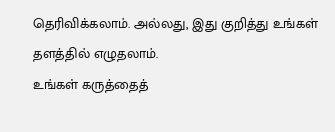தெரிவிக்கலாம். அல்லது, இது குறித்து உங்கள் தளத்தில் எழுதலாம்.
உங்கள் கருத்தைத்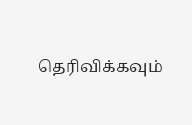தெரிவிக்கவும்